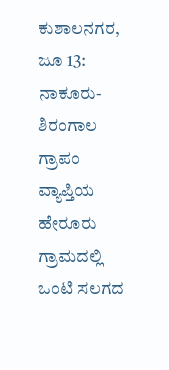ಕುಶಾಲನಗರ, ಜೂ 13: ನಾಕೂರು-ಶಿರಂಗಾಲ ಗ್ರಾಪಂ ವ್ಯಾಪ್ತಿಯ ಹೇರೂರು ಗ್ರಾಮದಲ್ಲಿ ಒಂಟಿ ಸಲಗದ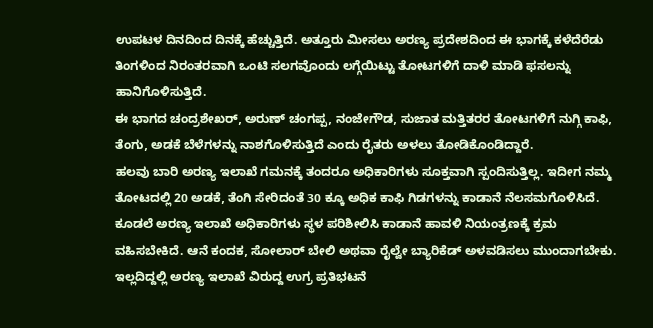ಉಪಟಳ ದಿನದಿಂದ ದಿನಕ್ಕೆ ಹೆಚ್ಚುತ್ತಿದೆ. ಅತ್ತೂರು ಮೀಸಲು ಅರಣ್ಯ ಪ್ರದೇಶದಿಂದ ಈ ಭಾಗಕ್ಕೆ ಕಳೆದೆರೆಡು ತಿಂಗಳಿಂದ ನಿರಂತರವಾಗಿ ಒಂಟಿ ಸಲಗವೊಂದು ಲಗ್ಗೆಯಿಟ್ಟು ತೋಟಗಳಿಗೆ ದಾಳಿ ಮಾಡಿ ಫಸಲನ್ನು ಹಾನಿಗೊಳಿಸುತ್ತಿದೆ.
ಈ ಭಾಗದ ಚಂದ್ರಶೇಖರ್, ಅರುಣ್ ಚಂಗಪ್ಪ, ನಂಜೇಗೌಡ, ಸುಜಾತ ಮತ್ತಿತರರ ತೋಟಗಳಿಗೆ ನುಗ್ಗಿ ಕಾಫಿ, ತೆಂಗು, ಅಡಕೆ ಬೆಳೆಗಳನ್ನು ನಾಶಗೊಳಿಸುತ್ತಿದೆ ಎಂದು ರೈತರು ಅಳಲು ತೋಡಿಕೊಂಡಿದ್ದಾರೆ.
ಹಲವು ಬಾರಿ ಅರಣ್ಯ ಇಲಾಖೆ ಗಮನಕ್ಕೆ ತಂದರೂ ಅಧಿಕಾರಿಗಳು ಸೂಕ್ತವಾಗಿ ಸ್ಪಂದಿಸುತ್ತಿಲ್ಲ. ಇದೀಗ ನಮ್ಮ ತೋಟದಲ್ಲಿ 20 ಅಡಕೆ, ತೆಂಗಿ ಸೇರಿದಂತೆ 30 ಕ್ಕೂ ಅಧಿಕ ಕಾಫಿ ಗಿಡಗಳನ್ನು ಕಾಡಾನೆ ನೆಲಸಮಗೊಳಿಸಿದೆ. ಕೂಡಲೆ ಅರಣ್ಯ ಇಲಾಖೆ ಅಧಿಕಾರಿಗಳು ಸ್ಥಳ ಪರಿಶೀಲಿಸಿ ಕಾಡಾನೆ ಹಾವಳಿ ನಿಯಂತ್ರಣಕ್ಕೆ ಕ್ರಮ ವಹಿಸಬೇಕಿದೆ. ಆನೆ ಕಂದಕ, ಸೋಲಾರ್ ಬೇಲಿ ಅಥವಾ ರೈಲ್ವೇ ಬ್ಯಾರಿಕೆಡ್ ಅಳವಡಿಸಲು ಮುಂದಾಗಬೇಕು. ಇಲ್ಲದಿದ್ದಲ್ಲಿ ಅರಣ್ಯ ಇಲಾಖೆ ವಿರುದ್ದ ಉಗ್ರ ಪ್ರತಿಭಟನೆ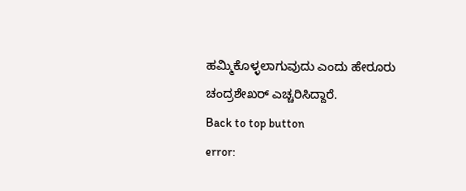ಹಮ್ಮಿಕೊಳ್ಳಲಾಗುವುದು ಎಂದು ಹೇರೂರು ಚಂದ್ರಶೇಖರ್ ಎಚ್ಚರಿಸಿದ್ದಾರೆ.
Back to top button
error: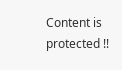Content is protected !!